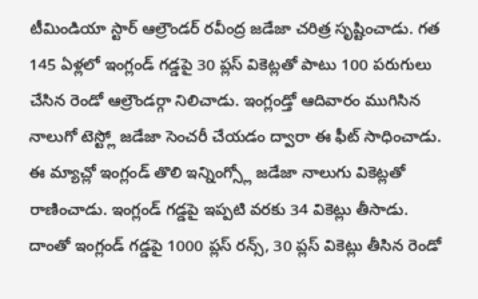టీమిండియా స్టార్ ఆల్రౌండర్ రవీంద్ర జడేజా చరిత్ర సృష్టించాడు. గత 145 ఏళ్లలో ఇంగ్లండ్ గడ్డపై 30 ప్లస్ వికెట్లతో పాటు 100 పరుగులు చేసిన రెండో ఆల్రౌండర్గా నిలిచాడు. ఇంగ్లండ్తో ఆదివారం ముగిసిన నాలుగో టెస్ట్లో జడేజా సెంచరీ చేయడం ద్వారా ఈ ఫీట్ సాధించాడు. ఈ మ్యాచ్లో ఇంగ్లండ్ తొలి ఇన్నింగ్స్లో జడేజా నాలుగు వికెట్లతో రాణించాడు. ఇంగ్లండ్ గడ్డపై ఇప్పటి వరకు 34 వికెట్లు తీసాడు. దాంతో ఇంగ్లండ్ గడ్డపై 1000 ప్లస్ రన్స్, 30 ప్లస్ వికెట్లు తీసిన రెండో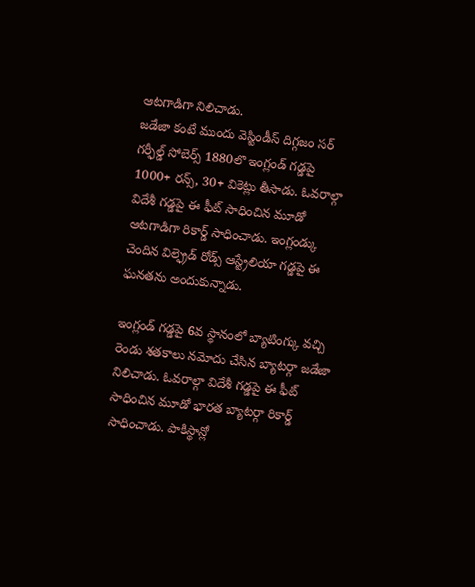ఆటగాడిగా నిలిచాడు.
జడేజా కంటే ముందు వెస్టిండీస్ దిగ్గజం సర్ గర్ఫీల్డ్ సోబెర్స్ 1880లొ ఇంగ్లండ్ గడ్డపై 1000+ రన్స్, 30+ వికెట్లు తీసాడు. ఓవరాల్గా విదేశీ గడ్డపై ఈ ఫీట్ సాధించిన మూడో ఆటగాడిగా రికార్డ్ సాధించాడు. ఇంగ్లండ్కు చెందిన విల్ఫ్రెడ్ రోడ్స్ ఆస్ట్రేలియా గడ్డపై ఈ ఘనతను అందుకున్నాడు.

ఇంగ్లండ్ గడ్డపై 6వ స్థానంలో బ్యాటింగ్కు వచ్చి రెండు శతకాలు నమోదు చేసిన బ్యాటర్గా జడేజా నిలిచాడు. ఓవరాల్గా విదేశీ గడ్డపై ఈ ఫీట్ సాధించిన మూడో భారత బ్యాటర్గా రికార్డ్ సాధించాడు. పాకిస్థాన్లో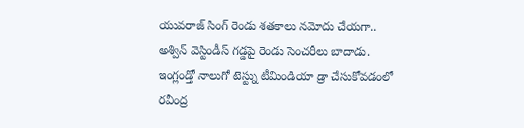యువరాజ్ సింగ్ రెండు శతకాలు నమోదు చేయగా.. అశ్విన్ వెస్టిండీస్ గడ్డపై రెండు సెంచరీలు బాదాడు.
ఇంగ్లండ్తో నాలుగో టెస్ట్ను టీమిండియా డ్రా చేసుకోవడంలో రవీంద్ర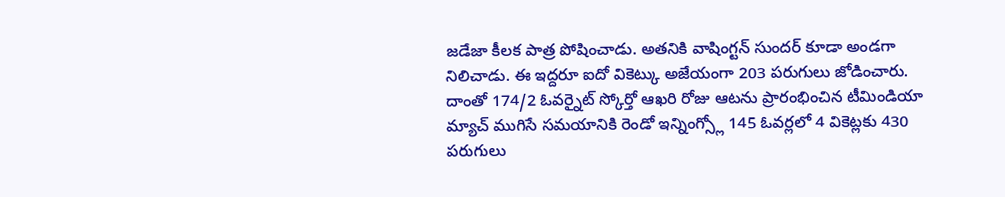జడేజా కీలక పాత్ర పోషించాడు. అతనికి వాషింగ్టన్ సుందర్ కూడా అండగా నిలిచాడు. ఈ ఇద్దరూ ఐదో వికెట్కు అజేయంగా 203 పరుగులు జోడించారు. దాంతో 174/2 ఓవర్నైట్ స్కోర్తో ఆఖరి రోజు ఆటను ప్రారంభించిన టీమిండియా మ్యాచ్ ముగిసే సమయానికి రెండో ఇన్నింగ్స్లో 145 ఓవర్లలో 4 వికెట్లకు 430 పరుగులు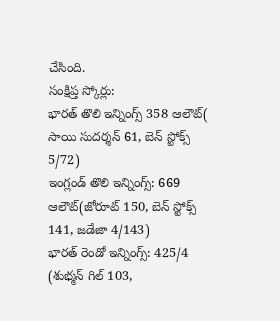చేసింది.
సంక్షిప్త స్కోర్లు:
భారత్ తొలి ఇన్నింగ్స్ 358 ఆలౌట్( సాయి సుదర్శన్ 61, బెన్ స్టోక్స్ 5/72)
ఇంగ్లండ్ తొలి ఇన్నింగ్స్: 669 ఆలౌట్(జోరూట్ 150, బెన్ స్టోక్స్ 141, జడేజా 4/143)
భారత్ రెండో ఇన్నింగ్స్: 425/4 (శుభ్మన్ గిల్ 103,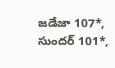జడేజా 107*, సుందర్ 101*,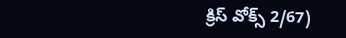క్రిస్ వోక్స్ 2/67)